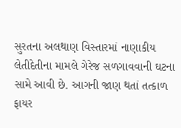સુરતના અલથાણ વિસ્તારમાં નાણાકીય લેતીદેતીના મામલે ગેરેજ સળગાવવાની ઘટના સામે આવી છે. આગની જાણ થતાં તત્કાળ ફાયર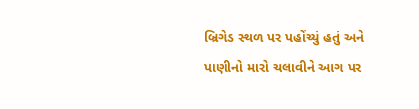બ્રિગેડ સ્થળ પર પહોંચ્યું હતું અને પાણીનો મારો ચલાવીને આગ પર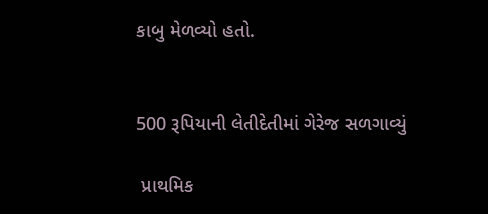કાબુ મેળવ્યો હતો.


500 રૂપિયાની લેતીદેતીમાં ગેરેજ સળગાવ્યું

 પ્રાથમિક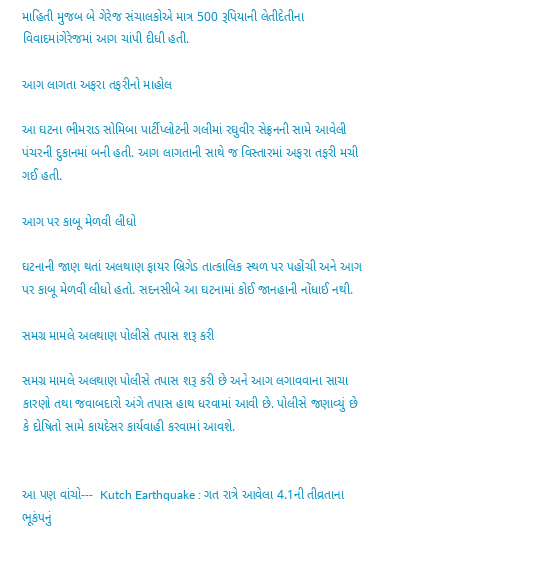માહિતી મુજબ બે ગેરેજ સંચાલકોએ માત્ર 500 રૂપિયાની લેતીદેતીના વિવાદમાંગેરેજમાં આગ ચાંપી દીધી હતી.

આગ લાગતા અફરા તફરીનો માહોલ

આ ઘટના ભીમરાડ સોમિબા પાર્ટીપ્લોટની ગલીમાં રઘુવીર સેફ્રનની સામે આવેલી પંચરની દુકાનમાં બની હતી. આગ લાગતાની સાથે જ વિસ્તારમાં અફરા તફરી મચી ગઈ હતી.

આગ પર કાબૂ મેળવી લીધો

ઘટનાની જાણ થતાં અલથાણ ફાયર બ્રિગેડ તાત્કાલિક સ્થળ પર પહોંચી અને આગ પર કાબૂ મેળવી લીધો હતો. સદનસીબે આ ઘટનામાં કોઈ જાનહાની નોંધાઈ નથી.

સમગ્ર મામલે અલથાણ પોલીસે તપાસ શરૂ કરી

સમગ્ર મામલે અલથાણ પોલીસે તપાસ શરૂ કરી છે અને આગ લગાવવાના સાચા કારણો તથા જવાબદારો અંગે તપાસ હાથ ધરવામાં આવી છે. પોલીસે જણાવ્યું છે કે દોષિતો સામે કાયદેસર કાર્યવાહી કરવામાં આવશે.


આ પણ વાંચો---  Kutch Earthquake : ગત રાત્રે આવેલા 4.1ની તીવ્રતાના ભૂકંપનું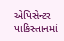એપિસેન્ટર પાકિસ્તાનમાં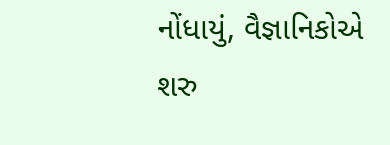નોંધાયું, વૈજ્ઞાનિકોએ શરુ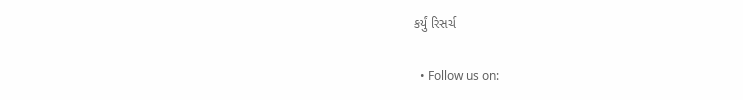કર્યું રિસર્ચ

  • Follow us on: